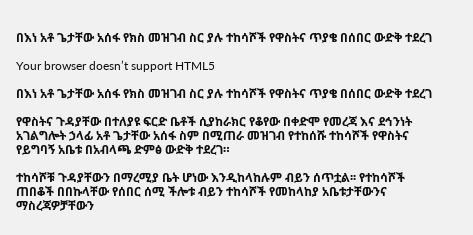በእነ አቶ ጌታቸው አሰፋ የክስ መዝገብ ስር ያሉ ተከሳሾች የዋስትና ጥያቄ በሰበር ውድቅ ተደረገ

Your browser doesn’t support HTML5

በእነ አቶ ጌታቸው አሰፋ የክስ መዝገብ ስር ያሉ ተከሳሾች የዋስትና ጥያቄ በሰበር ውድቅ ተደረገ

የዋስትና ጉዳያቸው በተለያዩ ፍርድ ቤቶች ሲያከራክር የቆየው በቀድሞ የመረጃ እና ደኅንነት አገልግሎት ኃላፊ አቶ ጌታቸው አሰፋ ስም በሚጠራ መዝገብ የተከሰሹ ተከሳሾች የዋስትና የይግባኝ አቤቱ በአብላጫ ድምፅ ውድቅ ተደረገ።

ተከሳሾቹ ጉዳያቸውን በማረሚያ ቤት ሆነው እንዲከላከሉም ብይን ሰጥቷል፡፡ የተከሳሾች ጠበቆች በበኩላቸው የሰበር ሰሚ ችሎቱ ብይን ተከሳሾች የመከላከያ አቤቱታቸውንና ማስረጃዎቻቸውን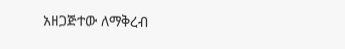አዘጋጅተው ለማቅረብ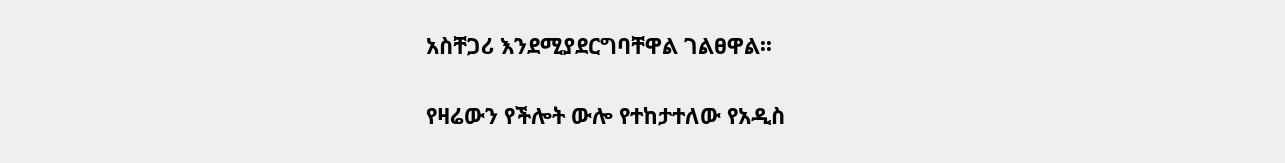አስቸጋሪ እንደሚያደርግባቸዋል ገልፀዋል፡፡

የዛሬውን የችሎት ውሎ የተከታተለው የአዲስ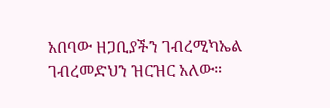አበባው ዘጋቢያችን ገብረሚካኤል ገብረመድህን ዝርዝር አለው።